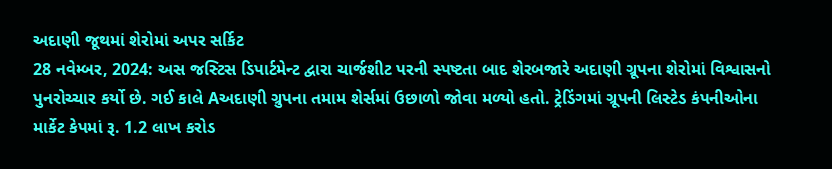અદાણી જૂથમાં શેરોમાં અપર સર્કિટ
28 નવેમ્બર, 2024: અસ જસ્ટિસ ડિપાર્ટમેન્ટ દ્વારા ચાર્જશીટ પરની સ્પષ્ટતા બાદ શેરબજારે અદાણી ગ્રૂપના શેરોમાં વિશ્વાસનો પુનરોચ્ચાર કર્યો છે. ગઈ કાલે Aઅદાણી ગ્રુપના તમામ શેર્સમાં ઉછાળો જોવા મળ્યો હતો. ટ્રેડિંગમાં ગ્રૂપની લિસ્ટેડ કંપનીઓના માર્કેટ કેપમાં રૂ. 1.2 લાખ કરોડ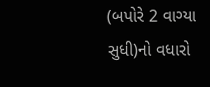(બપોરે 2 વાગ્યા સુધી)નો વધારો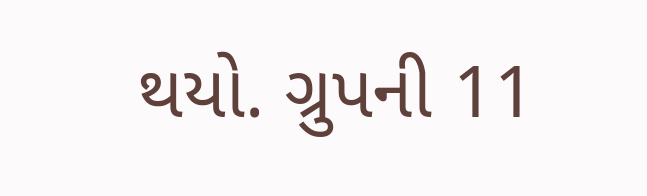થયો. ગ્રુપની 11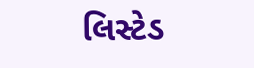લિસ્ટેડ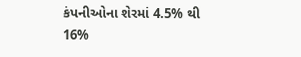કંપનીઓના શેરમાં 4.5% થી 16%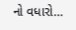નો વધારો…